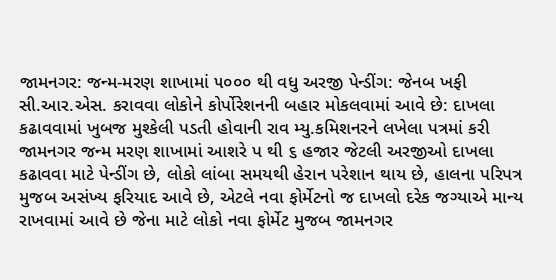જામનગર: જન્મ-મરણ શાખામાં ૫૦૦૦ થી વધુ અરજી પેન્ડીંગ: જેનબ ખફી
સી.આર.એસ. કરાવવા લોકોને કોર્પોરેશનની બહાર મોકલવામાં આવે છે: દાખલા કઢાવવામાં ખુબજ મુશ્કેલી પડતી હોવાની રાવ મ્યુ.કમિશનરને લખેલા પત્રમાં કરી
જામનગર જન્મ મરણ શાખામાં આશરે પ થી ૬ હજાર જેટલી અરજીઓ દાખલા કઢાવવા માટે પેન્ડીંગ છે, લોકો લાંબા સમયથી હેરાન પરેશાન થાય છે, હાલના પરિપત્ર મુજબ અસંખ્ય ફરિયાદ આવે છે, એટલે નવા ફોર્મેટનો જ દાખલો દરેક જગ્યાએ માન્ય રાખવામાં આવે છે જેના માટે લોકો નવા ફોર્મેટ મુજબ જામનગર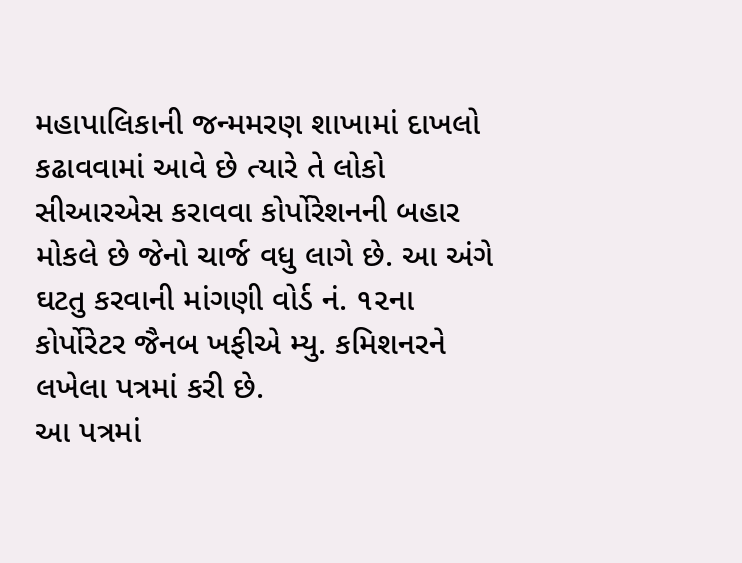મહાપાલિકાની જન્મમરણ શાખામાં દાખલો કઢાવવામાં આવે છે ત્યારે તે લોકો સીઆરએસ કરાવવા કોર્પોરેશનની બહાર મોકલે છે જેનો ચાર્જ વધુ લાગે છે. આ અંગે ઘટતુ કરવાની માંગણી વોર્ડ નં. ૧૨ના કોર્પોરેટર જૈનબ ખફીએ મ્યુ. કમિશનરને લખેલા પત્રમાં કરી છે.
આ પત્રમાં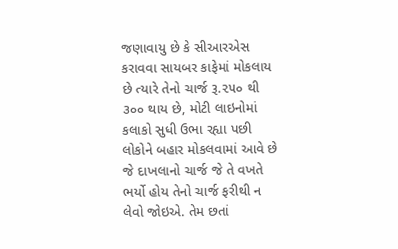જણાવાયુ છે કે સીઆરએસ કરાવવા સાયબર કાફેમાં મોકલાય છે ત્યારે તેનો ચાર્જ રૂ.૨૫૦ થી ૩૦૦ થાય છે, મોટી લાઇનોમાં કલાકો સુધી ઉભા રહ્યા પછી લોકોને બહાર મોકલવામાં આવે છે જે દાખલાનો ચાર્જ જે તે વખતે ભર્યો હોય તેનો ચાર્જ ફરીથી ન લેવો જોઇએ. તેમ છતાં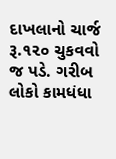દાખલાનો ચાર્જ રૂ.૧૨૦ ચુકવવો જ પડે. ગરીબ લોકો કામધંધા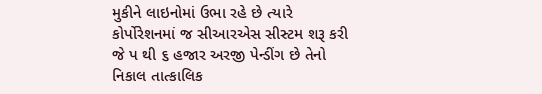મુકીને લાઇનોમાં ઉભા રહે છે ત્યારે કોર્પોરેશનમાં જ સીઆરએસ સીસ્ટમ શરૂ કરી જે પ થી ૬ હજાર અરજી પેન્ડીંગ છે તેનો નિકાલ તાત્કાલિક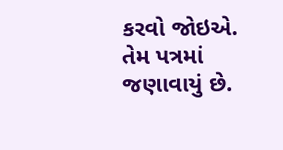કરવો જોઇએ. તેમ પત્રમાં જણાવાયું છે.